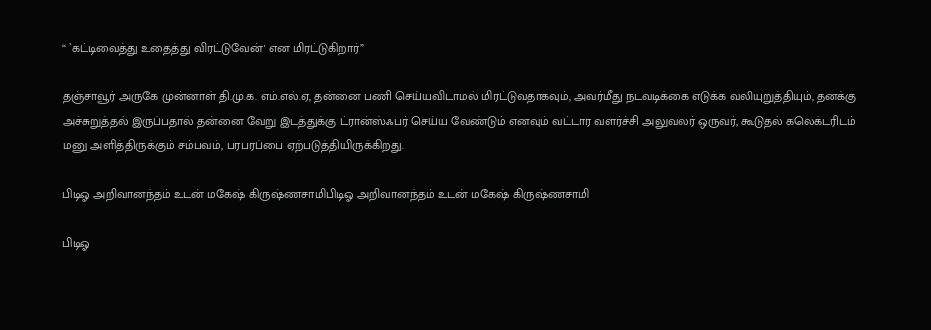“ `கட்டிவைத்து உதைத்து விரட்டுவேன்' என மிரட்டுகிறார்”

தஞ்சாவூர் அருகே முன்னாள் தி.மு.க. எம்.எல்.ஏ, தன்னை பணி செய்யவிடாமல் மிரட்டுவதாகவும், அவர்மீது நடவடிக்கை எடுக்க வலியுறுத்தியும், தனக்கு அச்சுறுத்தல் இருப்பதால் தன்னை வேறு இடத்துக்கு ட்ரான்ஸ்ஃபர் செய்ய வேண்டும் எனவும் வட்டார வளர்ச்சி அலுவலர் ஒருவர், கூடுதல் கலெக்டரிடம் மனு அளித்திருக்கும் சம்பவம், பரபரப்பை ஏற்படுத்தியிருக்கிறது.

பிடிஓ அறிவானந்தம் உடன் மகேஷ் கிருஷ்ணசாமிபிடிஓ அறிவானந்தம் உடன் மகேஷ் கிருஷ்ணசாமி

பிடிஓ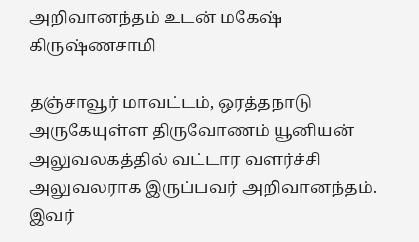அறிவானந்தம் உடன் மகேஷ் கிருஷ்ணசாமி

தஞ்சாவூர் மாவட்டம், ஒரத்தநாடு அருகேயுள்ள திருவோணம் யூனியன் அலுவலகத்தில் வட்டார வளர்ச்சி அலுவலராக இருப்பவர் அறிவானந்தம். இவர்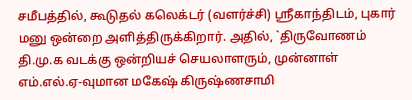சமீபத்தில், கூடுதல் கலெக்டர் (வளர்ச்சி) ஸ்ரீகாந்திடம், புகார் மனு ஒன்றை அளித்திருக்கிறார். அதில், `திருவோணம் தி.மு.க வடக்கு ஒன்றியச் செயலாளரும், முன்னாள் எம்.எல்.ஏ-வுமான மகேஷ் கிருஷ்ணசாமி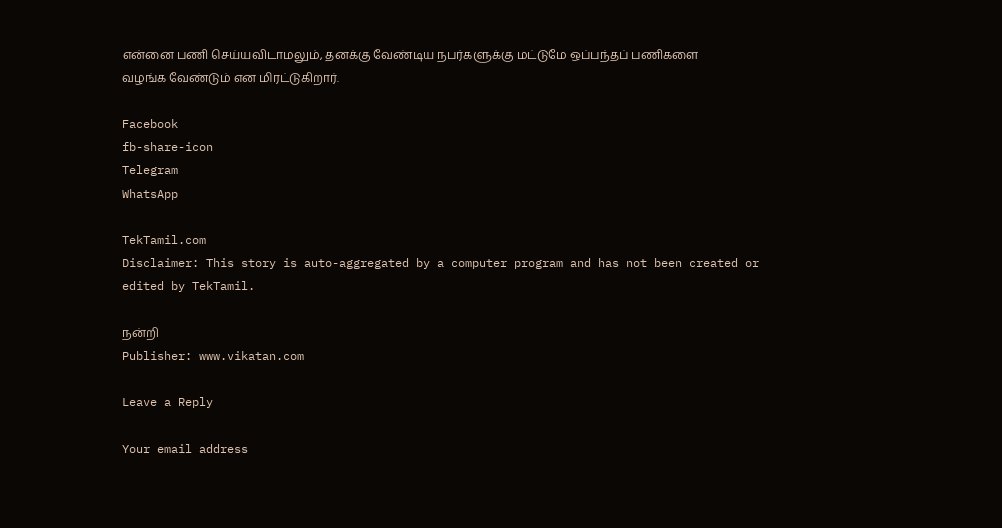என்னை பணி செய்யவிடாமலும், தனக்கு வேண்டிய நபர்களுக்கு மட்டுமே ஒப்பந்தப் பணிகளை வழங்க வேண்டும் என மிரட்டுகிறார்.

Facebook
fb-share-icon
Telegram
WhatsApp

TekTamil.com
Disclaimer: This story is auto-aggregated by a computer program and has not been created or edited by TekTamil.

நன்றி
Publisher: www.vikatan.com

Leave a Reply

Your email address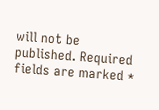will not be published. Required fields are marked *